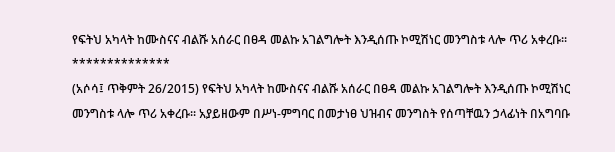የፍትህ አካላት ከሙስናና ብልሹ አሰራር በፀዳ መልኩ አገልግሎት እንዲሰጡ ኮሚሽነር መንግስቱ ላሎ ጥሪ አቀረቡ፡፡
**************
(አሶሳ፤ ጥቅምት 26/2015) የፍትህ አካላት ከሙስናና ብልሹ አሰራር በፀዳ መልኩ አገልግሎት እንዲሰጡ ኮሚሽነር መንግስቱ ላሎ ጥሪ አቀረቡ፡፡ አያይዘውም በሥነ-ምግባር በመታነፀ ህዝብና መንግስት የሰጣቸዉን ኃላፊነት በአግባቡ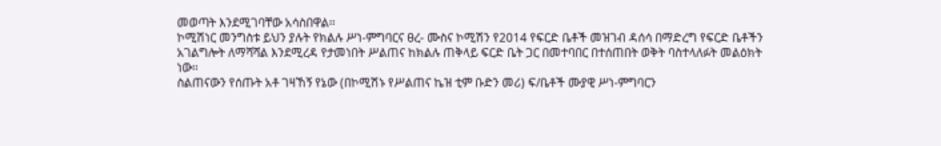መወጣት እንደሚገባቸው አሳስበዋል፡፡
ኮሚሽነር መንግስቱ ይህን ያሉት የክልሉ ሥነ-ምግባርና ፀረ- ሙስና ኮሚሽን የ2014 የፍርድ ቤቶች መዝገብ ዳሰሳ በማድረግ የፍርድ ቤቶችን አገልግሎት ለማሻሻል እንደሚረዳ የታመነበት ሥልጠና ከክልሉ ጠቅላይ ፍርድ ቤት ጋር በመተባበር በተሰጠበት ወቅት ባስተላለፉት መልዕክት ነው፡፡
ስልጠናውን የሰጡት አቶ ገዛኸኝ የኔው (በኮሚሽኑ የሥልጠና ኬዝ ቲም ቡድን መሪ) ፍ/ቤቶች ሙያዊ ሥነ-ምግባርን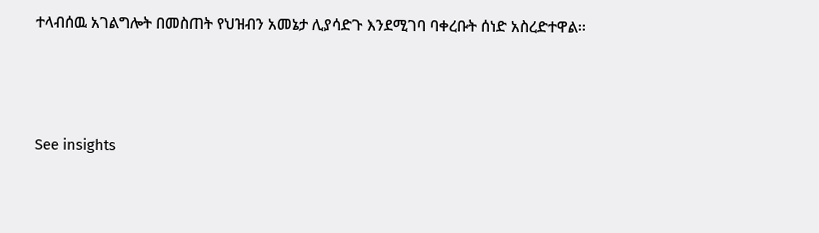ተላብሰዉ አገልግሎት በመስጠት የህዝብን አመኔታ ሊያሳድጉ እንደሚገባ ባቀረቡት ሰነድ አስረድተዋል፡፡



See insights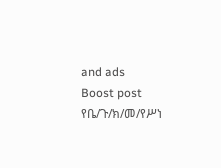and ads
Boost post
የቤ/ጉ/ክ/መ/የሥነ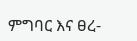ምግባር እና ፀረ-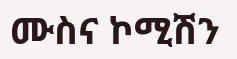ሙስና ኮሚሽን